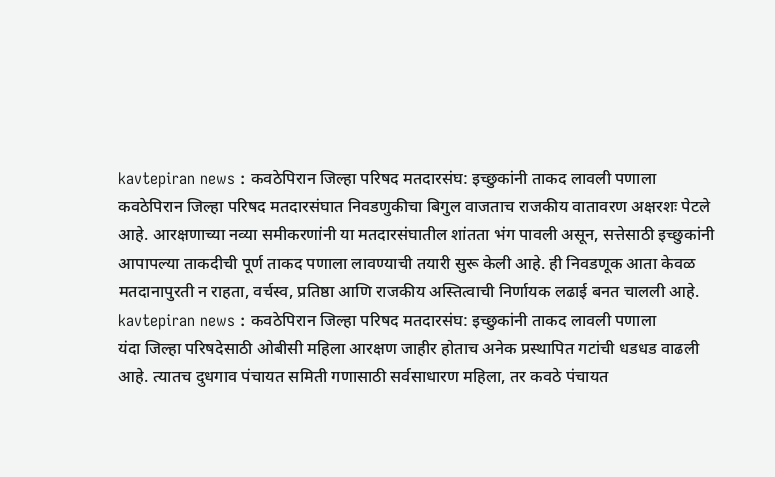kavtepiran news : कवठेपिरान जिल्हा परिषद मतदारसंघ: इच्छुकांनी ताकद लावली पणाला कवठेपिरान जिल्हा परिषद मतदारसंघात निवडणुकीचा बिगुल वाजताच राजकीय वातावरण अक्षरशः पेटले आहे. आरक्षणाच्या नव्या समीकरणांनी या मतदारसंघातील शांतता भंग पावली असून, सत्तेसाठी इच्छुकांनी आपापल्या ताकदीची पूर्ण ताकद पणाला लावण्याची तयारी सुरू केली आहे. ही निवडणूक आता केवळ मतदानापुरती न राहता, वर्चस्व, प्रतिष्ठा आणि राजकीय अस्तित्वाची निर्णायक लढाई बनत चालली आहे.
kavtepiran news : कवठेपिरान जिल्हा परिषद मतदारसंघ: इच्छुकांनी ताकद लावली पणाला
यंदा जिल्हा परिषदेसाठी ओबीसी महिला आरक्षण जाहीर होताच अनेक प्रस्थापित गटांची धडधड वाढली आहे. त्यातच दुधगाव पंचायत समिती गणासाठी सर्वसाधारण महिला, तर कवठे पंचायत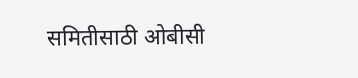समितीसाठी ओबीसी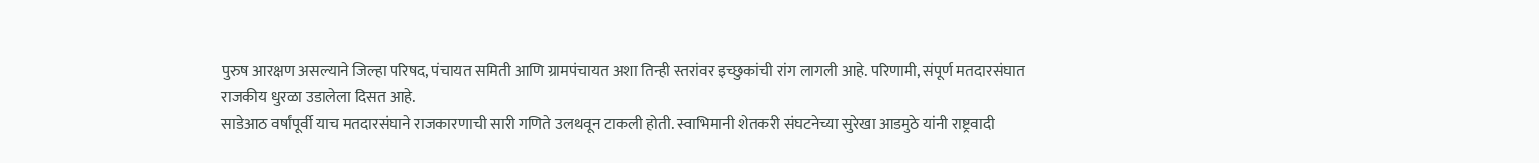पुरुष आरक्षण असल्याने जिल्हा परिषद, पंचायत समिती आणि ग्रामपंचायत अशा तिन्ही स्तरांवर इच्छुकांची रांग लागली आहे. परिणामी, संपूर्ण मतदारसंघात राजकीय धुरळा उडालेला दिसत आहे.
साडेआठ वर्षांपूर्वी याच मतदारसंघाने राजकारणाची सारी गणिते उलथवून टाकली होती. स्वाभिमानी शेतकरी संघटनेच्या सुरेखा आडमुठे यांनी राष्ट्रवादी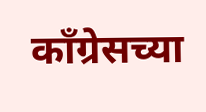काँग्रेसच्या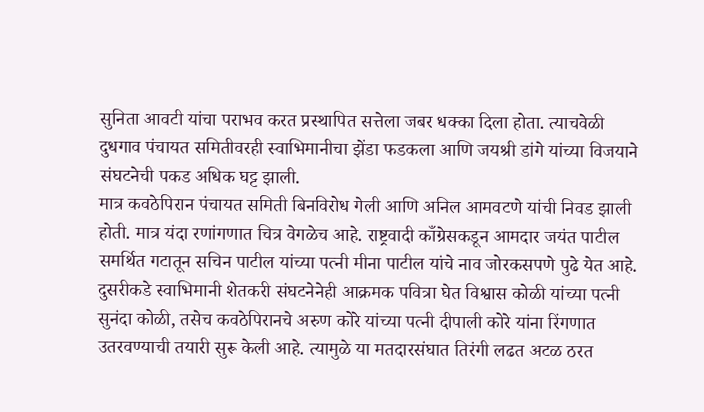सुनिता आवटी यांचा पराभव करत प्रस्थापित सत्तेला जबर धक्का दिला होता. त्याचवेळी दुधगाव पंचायत समितीवरही स्वाभिमानीचा झेंडा फडकला आणि जयश्री डांगे यांच्या विजयाने संघटनेची पकड अधिक घट्ट झाली.
मात्र कवठेपिरान पंचायत समिती बिनविरोध गेली आणि अनिल आमवटणे यांची निवड झाली होती. मात्र यंदा रणांगणात चित्र वेगळेच आहे. राष्ट्रवादी काँग्रेसकडून आमदार जयंत पाटील समर्थित गटातून सचिन पाटील यांच्या पत्नी मीना पाटील यांचे नाव जोरकसपणे पुढे येत आहे.
दुसरीकडे स्वाभिमानी शेतकरी संघटनेनेही आक्रमक पवित्रा घेत विश्वास कोळी यांच्या पत्नी सुनंदा कोळी, तसेच कवठेपिरानचे अरुण कोरे यांच्या पत्नी दीपाली कोरे यांना रिंगणात उतरवण्याची तयारी सुरू केली आहे. त्यामुळे या मतदारसंघात तिरंगी लढत अटळ ठरत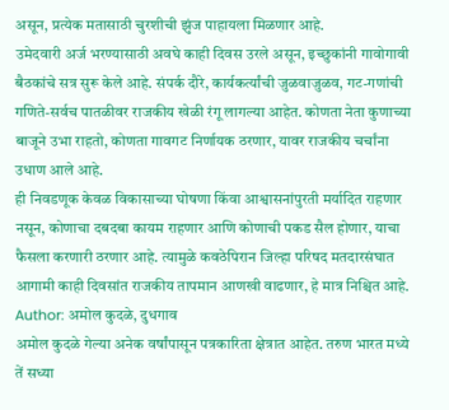असून, प्रत्येक मतासाठी चुरशीची झुंज पाहायला मिळणार आहे.
उमेदवारी अर्ज भरण्यासाठी अवघे काही दिवस उरले असून, इच्छुकांनी गावोगावी बैठकांचे सत्र सुरू केले आहे. संपर्क दौरे, कार्यकर्त्यांची जुळवाजुळव, गट-गणांची गणिते-सर्वच पातळीवर राजकीय खेळी रंगू लागल्या आहेत. कोणता नेता कुणाच्या बाजूने उभा राहतो, कोणता गावगट निर्णायक ठरणार, यावर राजकीय चर्चांना उधाण आले आहे.
ही निवडणूक केवळ विकासाच्या घोषणा किंवा आश्वासनांपुरती मर्यादित राहणार नसून, कोणाचा दबदबा कायम राहणार आणि कोणाची पकड सैल होणार, याचा फैसला करणारी ठरणार आहे. त्यामुळे कवठेपिरान जिल्हा परिषद मतदारसंघात आगामी काही दिवसांत राजकीय तापमान आणखी वाढणार, हे मात्र निश्चित आहे.
Author: अमोल कुदळे, दुधगाव
अमोल कुदळे गेल्या अनेक वर्षांपासून पत्रकारिता क्षेत्रात आहेत. तरुण भारत मध्ये तें सध्या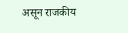असून राजकीय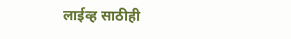लाईव्ह साठीही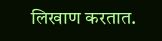लिखाण करतात.